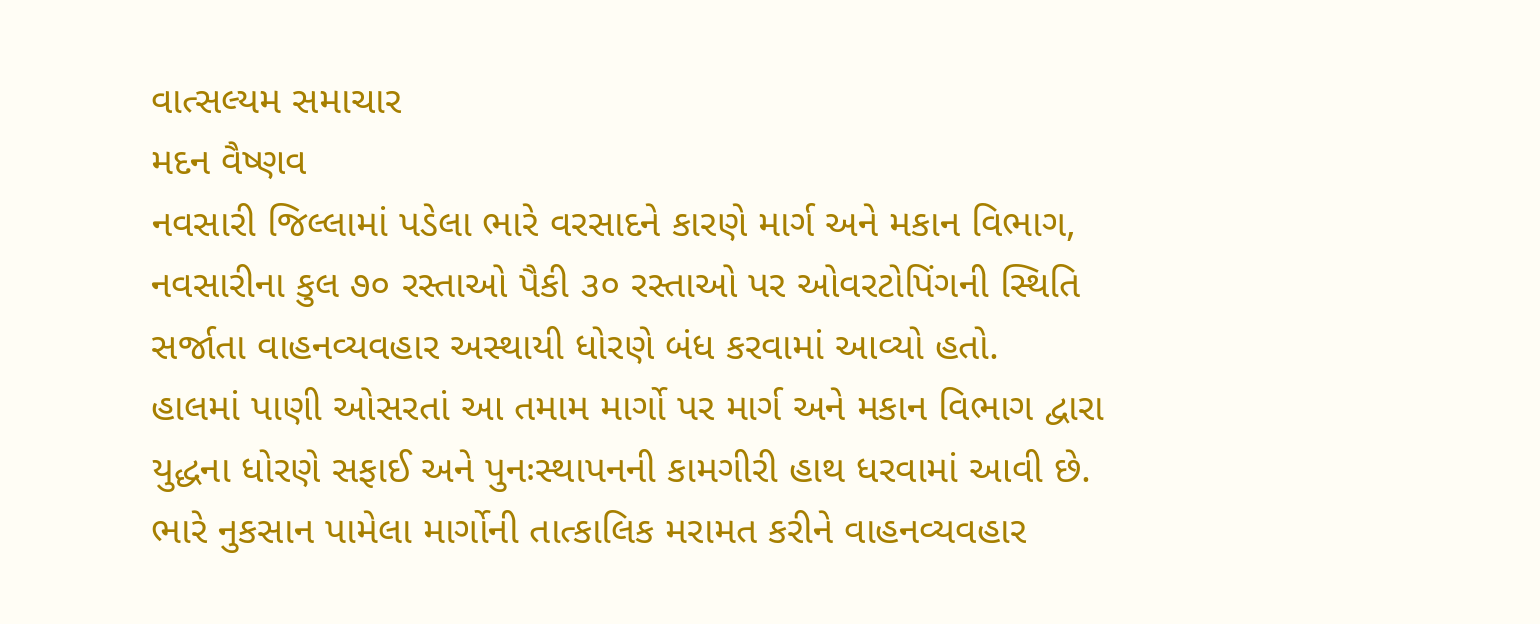વાત્સલ્યમ સમાચાર
મદન વૈષ્ણવ
નવસારી જિલ્લામાં પડેલા ભારે વરસાદને કારણે માર્ગ અને મકાન વિભાગ, નવસારીના કુલ ૭૦ રસ્તાઓ પૈકી ૩૦ રસ્તાઓ પર ઓવરટોપિંગની સ્થિતિ સર્જાતા વાહનવ્યવહાર અસ્થાયી ધોરણે બંધ કરવામાં આવ્યો હતો.
હાલમાં પાણી ઓસરતાં આ તમામ માર્ગો પર માર્ગ અને મકાન વિભાગ દ્વારા યુદ્ધના ધોરણે સફાઈ અને પુનઃસ્થાપનની કામગીરી હાથ ધરવામાં આવી છે. ભારે નુકસાન પામેલા માર્ગોની તાત્કાલિક મરામત કરીને વાહનવ્યવહાર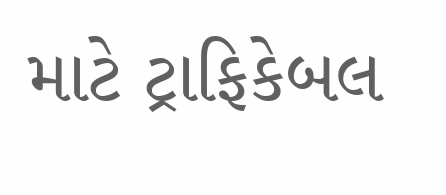માટે ટ્રાફિકેબલ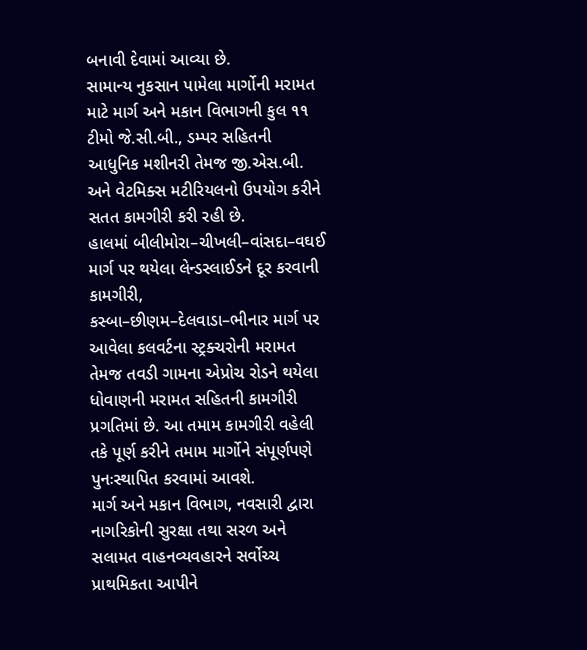બનાવી દેવામાં આવ્યા છે.
સામાન્ય નુકસાન પામેલા માર્ગોની મરામત માટે માર્ગ અને મકાન વિભાગની કુલ ૧૧ ટીમો જે.સી.બી., ડમ્પર સહિતની આધુનિક મશીનરી તેમજ જી.એસ.બી. અને વેટમિક્સ મટીરિયલનો ઉપયોગ કરીને સતત કામગીરી કરી રહી છે.
હાલમાં બીલીમોરા–ચીખલી–વાંસદા–વઘઈ માર્ગ પર થયેલા લેન્ડસ્લાઈડને દૂર કરવાની કામગીરી, કસ્બા–છીણમ–દેલવાડા–ભીનાર માર્ગ પર આવેલા કલવર્ટના સ્ટ્રક્ચરોની મરામત તેમજ તવડી ગામના એપ્રોચ રોડને થયેલા ધોવાણની મરામત સહિતની કામગીરી પ્રગતિમાં છે. આ તમામ કામગીરી વહેલી તકે પૂર્ણ કરીને તમામ માર્ગોને સંપૂર્ણપણે પુનઃસ્થાપિત કરવામાં આવશે.
માર્ગ અને મકાન વિભાગ, નવસારી દ્વારા નાગરિકોની સુરક્ષા તથા સરળ અને સલામત વાહનવ્યવહારને સર્વોચ્ચ પ્રાથમિકતા આપીને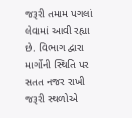જરૂરી તમામ પગલાં લેવામાં આવી રહ્યા છે. વિભાગ દ્વારા માર્ગોની સ્થિતિ પર સતત નજર રાખી જરૂરી સ્થળોએ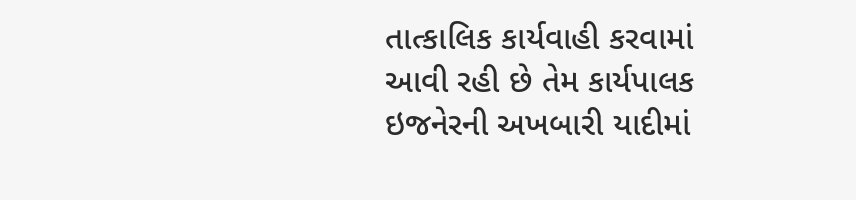તાત્કાલિક કાર્યવાહી કરવામાં આવી રહી છે તેમ કાર્યપાલક ઇજનેરની અખબારી યાદીમાં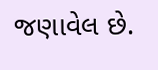જણાવેલ છે.